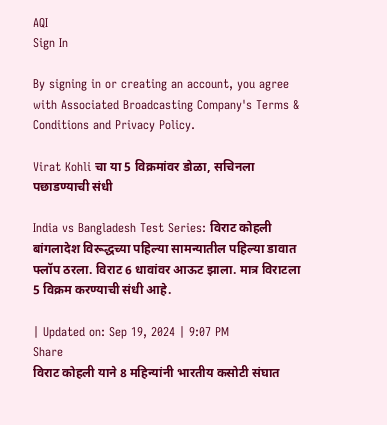AQI
Sign In

By signing in or creating an account, you agree with Associated Broadcasting Company's Terms & Conditions and Privacy Policy.

Virat Kohli चा या 5 विक्रमांवर डोळा, सचिनला पछाडण्याची संधी

India vs Bangladesh Test Series: विराट कोहली बांगलादेश विरूद्धच्या पहिल्या सामन्यातील पहिल्या डावात फ्लॉप ठरला. विराट 6 धावांवर आऊट झाला. मात्र विराटला 5 विक्रम करण्याची संधी आहे.

| Updated on: Sep 19, 2024 | 9:07 PM
Share
विराट कोहली याने 8 महिन्यांनी भारतीय कसोटी संघात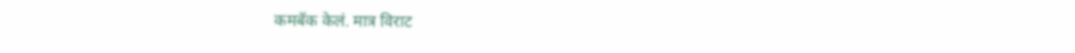कमबॅक केलं. मात्र विराट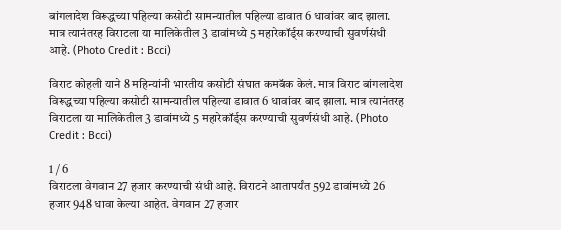बांगलादेश विरूद्धच्या पहिल्या कसोटी सामन्यातील पहिल्या डावात 6 धावांवर बाद झाला. मात्र त्यानंतरह विराटला या मालिकेतील 3 डावांमध्ये 5 महारेकॉर्ड्स करण्याची सुवर्णसंधी आहे. (Photo Credit : Bcci)

विराट कोहली याने 8 महिन्यांनी भारतीय कसोटी संघात कमबॅक केलं. मात्र विराट बांगलादेश विरूद्धच्या पहिल्या कसोटी सामन्यातील पहिल्या डावात 6 धावांवर बाद झाला. मात्र त्यानंतरह विराटला या मालिकेतील 3 डावांमध्ये 5 महारेकॉर्ड्स करण्याची सुवर्णसंधी आहे. (Photo Credit : Bcci)

1 / 6
विराटला वेगवान 27 हजार करण्याची संधी आहे. विराटने आतापर्यंत 592 डावांमध्ये 26 हजार 948 धावा केल्या आहेत. वेगवान 27 हजार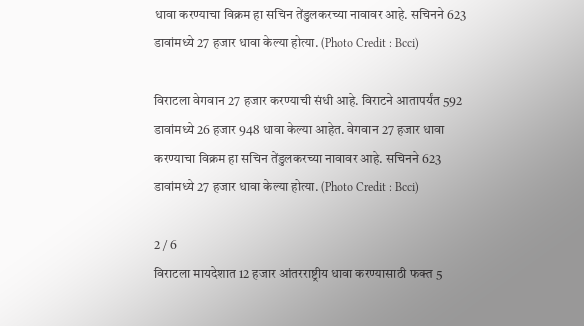धावा करण्याचा विक्रम हा सचिन तेंडुलकरच्या नावावर आहे. सचिनने 623 डावांमध्ये 27 हजार धावा केल्या होत्या. (Photo Credit : Bcci)

विराटला वेगवान 27 हजार करण्याची संधी आहे. विराटने आतापर्यंत 592 डावांमध्ये 26 हजार 948 धावा केल्या आहेत. वेगवान 27 हजार धावा करण्याचा विक्रम हा सचिन तेंडुलकरच्या नावावर आहे. सचिनने 623 डावांमध्ये 27 हजार धावा केल्या होत्या. (Photo Credit : Bcci)

2 / 6
विराटला मायदेशात 12 हजार आंतरराष्ट्रीय धावा करण्यासाठी फक्त 5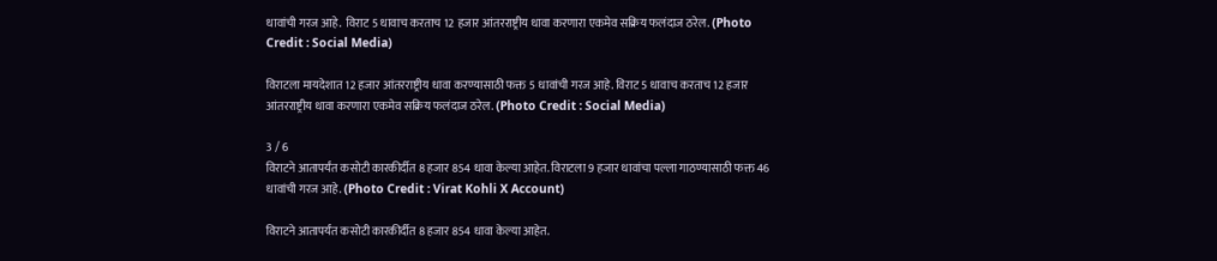धावांची गरज आहे.  विराट 5 धावाच करताच 12 हजार आंतरराष्ट्रीय धावा करणारा एकमेव सक्रिय फलंदाज ठरेल. (Photo Credit : Social Media)

विराटला मायदेशात 12 हजार आंतरराष्ट्रीय धावा करण्यासाठी फक्त 5 धावांची गरज आहे. विराट 5 धावाच करताच 12 हजार आंतरराष्ट्रीय धावा करणारा एकमेव सक्रिय फलंदाज ठरेल. (Photo Credit : Social Media)

3 / 6
विराटने आतापर्यंत कसोटी कारकीर्दीत 8 हजार 854 धावा केल्या आहेत. विराटला 9 हजार धावांचा पल्ला गाठण्यासाठी फक्त 46 धावांची गरज आहे. (Photo Credit : Virat Kohli X Account)

विराटने आतापर्यंत कसोटी कारकीर्दीत 8 हजार 854 धावा केल्या आहेत.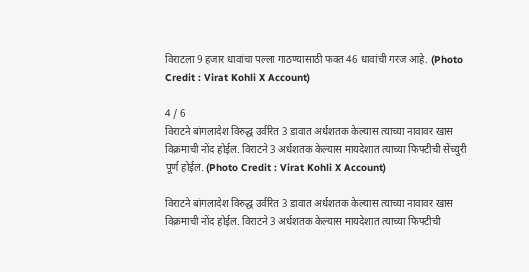विराटला 9 हजार धावांचा पल्ला गाठण्यासाठी फक्त 46 धावांची गरज आहे. (Photo Credit : Virat Kohli X Account)

4 / 6
विराटने बांगलादेश विरुद्ध उर्वरित 3 डावात अर्धशतक केल्यास त्याच्या नावावर खास विक्रमाची नोंद होईल. विराटने 3 अर्धशतक केल्यास मायदेशात त्याच्या फिफ्टीची सेंच्युरी पूर्ण होईल. (Photo Credit : Virat Kohli X Account)

विराटने बांगलादेश विरुद्ध उर्वरित 3 डावात अर्धशतक केल्यास त्याच्या नावावर खास विक्रमाची नोंद होईल. विराटने 3 अर्धशतक केल्यास मायदेशात त्याच्या फिफ्टीची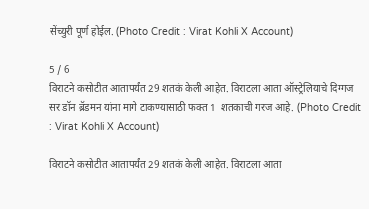सेंच्युरी पूर्ण होईल. (Photo Credit : Virat Kohli X Account)

5 / 6
विराटने कसोटीत आतापर्यंत 29 शतकं केली आहेत. विराटला आता ऑस्ट्रेलियाचे दिग्गज सर डॉन ब्रॅडमन यांना मागे टाकण्यासाठी फक्त 1  शतकाची गरज आहे. (Photo Credit : Virat Kohli X Account)

विराटने कसोटीत आतापर्यंत 29 शतकं केली आहेत. विराटला आता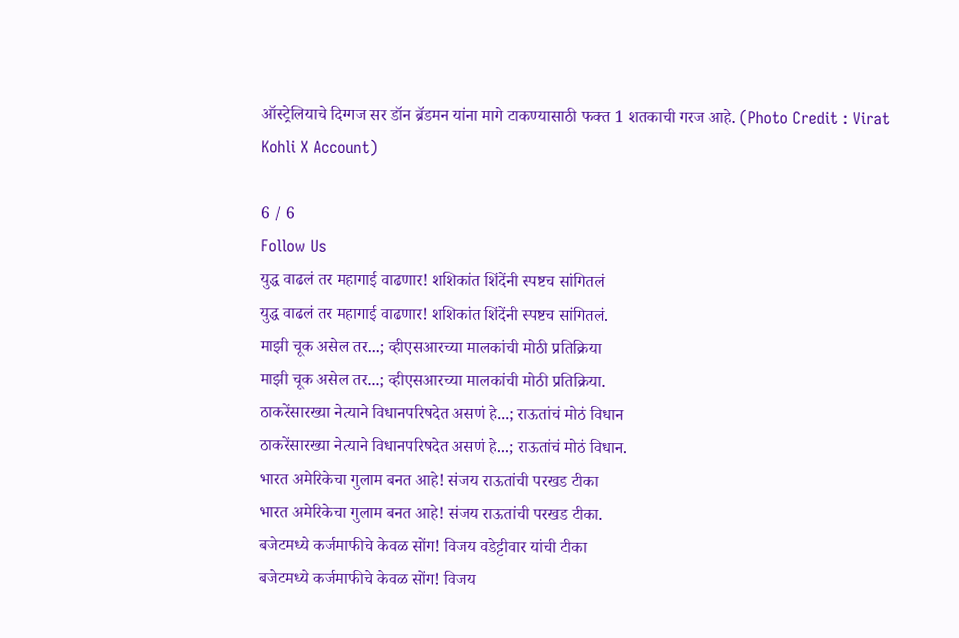ऑस्ट्रेलियाचे दिग्गज सर डॉन ब्रॅडमन यांना मागे टाकण्यासाठी फक्त 1 शतकाची गरज आहे. (Photo Credit : Virat Kohli X Account)

6 / 6
Follow Us
युद्ध वाढलं तर महागाई वाढणार! शशिकांत शिंदेंनी स्पष्टच सांगितलं
युद्ध वाढलं तर महागाई वाढणार! शशिकांत शिंदेंनी स्पष्टच सांगितलं.
माझी चूक असेल तर...; व्हीएसआरच्या मालकांची मोठी प्रतिक्रिया
माझी चूक असेल तर...; व्हीएसआरच्या मालकांची मोठी प्रतिक्रिया.
ठाकरेंसारख्या नेत्याने विधानपरिषदेत असणं हे...; राऊतांचं मोठं विधान
ठाकरेंसारख्या नेत्याने विधानपरिषदेत असणं हे...; राऊतांचं मोठं विधान.
भारत अमेरिकेचा गुलाम बनत आहे! संजय राऊतांची परखड टीका
भारत अमेरिकेचा गुलाम बनत आहे! संजय राऊतांची परखड टीका.
बजेटमध्ये कर्जमाफीचे केवळ सोंग! विजय वडेट्टीवार यांची टीका
बजेटमध्ये कर्जमाफीचे केवळ सोंग! विजय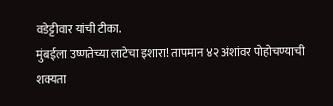वडेट्टीवार यांची टीका.
मुंबईला उष्णतेच्या लाटेचा इशारा! तापमान ४२ अंशांवर पोहोचण्याची शक्यता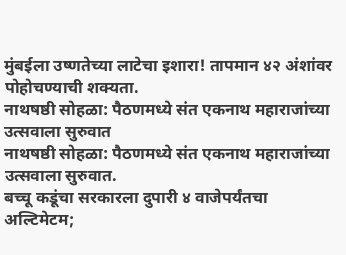मुंबईला उष्णतेच्या लाटेचा इशारा! तापमान ४२ अंशांवर पोहोचण्याची शक्यता.
नाथषष्ठी सोहळा: पैठणमध्ये संत एकनाथ महाराजांच्या उत्सवाला सुरुवात
नाथषष्ठी सोहळा: पैठणमध्ये संत एकनाथ महाराजांच्या उत्सवाला सुरुवात.
बच्चू कडूंचा सरकारला दुपारी ४ वाजेपर्यंतचा अल्टिमेटम;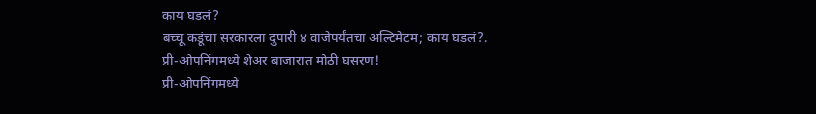काय घडलं?
बच्चू कडूंचा सरकारला दुपारी ४ वाजेपर्यंतचा अल्टिमेटम; काय घडलं?.
प्री-ओपनिंगमध्ये शेअर बाजारात मोठी घसरण!
प्री-ओपनिंगमध्ये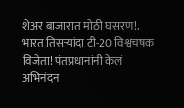शेअर बाजारात मोठी घसरण!.
भारत तिसऱ्यांदा टी-20 विश्वचषक विजेता! पंतप्रधानांनी केलं अभिनंदन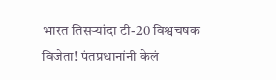भारत तिसऱ्यांदा टी-20 विश्वचषक विजेता! पंतप्रधानांनी केलं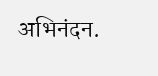अभिनंदन.